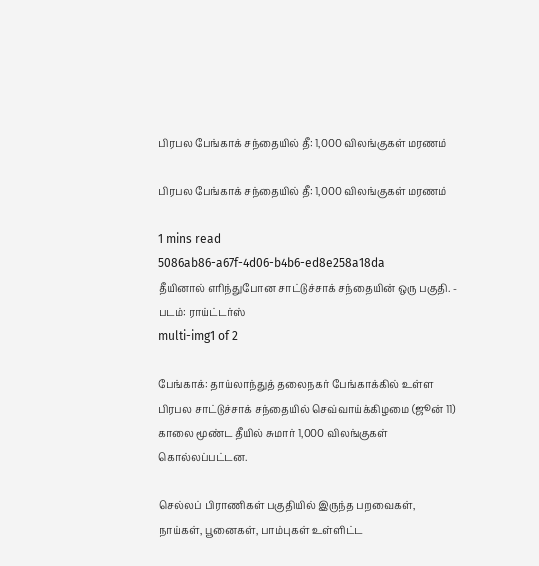பிரபல பேங்காக் சந்தையில் தீ: 1,000 விலங்குகள் மரணம்

பிரபல பேங்காக் சந்தையில் தீ: 1,000 விலங்குகள் மரணம்

1 mins read
5086ab86-a67f-4d06-b4b6-ed8e258a18da
தீயினால் எரிந்துபோன சாட்டுச்சாக் சந்தையின் ஒரு பகுதி. - படம்: ராய்ட்டர்ஸ்
multi-img1 of 2

பேங்காக்: தாய்லாந்துத் தலைநகர் பேங்காக்கில் உள்ள பிரபல சாட்டுச்சாக் சந்தையில் செவ்வாய்க்கிழமை (ஜூன் 11) காலை மூண்ட தீயில் சுமார் 1,000 விலங்குகள் கொல்லப்பட்டன.

செல்லப் பிராணிகள் பகுதியில் இருந்த பறவைகள், நாய்கள், பூனைகள், பாம்புகள் உள்ளிட்ட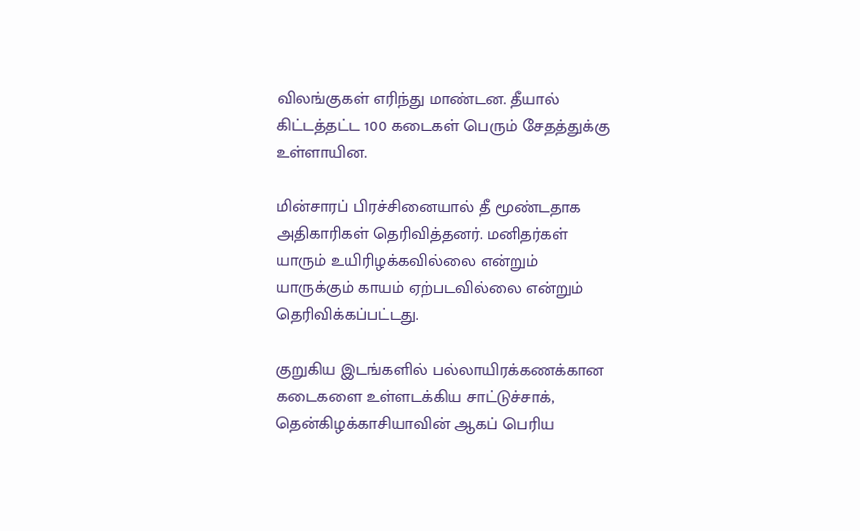விலங்குகள் எரிந்து மாண்டன. தீயால் கிட்டத்தட்ட 100 கடைகள் பெரும் சேதத்துக்கு உள்ளாயின.

மின்சாரப் பிரச்சினையால் தீ மூண்டதாக அதிகாரிகள் தெரிவித்தனர். மனிதர்கள் யாரும் உயிரிழக்கவில்லை என்றும் யாருக்கும் காயம் ஏற்படவில்லை என்றும் தெரிவிக்கப்பட்டது.

குறுகிய இடங்களில் பல்லாயிரக்கணக்கான கடைகளை உள்ளடக்கிய சாட்டுச்சாக், தென்கிழக்காசியாவின் ஆகப் பெரிய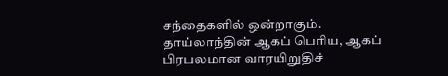சந்தைகளில் ஒன்றாகும். தாய்லாந்தின் ஆகப் பெரிய, ஆகப் பிரபலமான வாரயிறுதிச்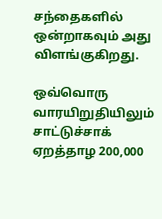சந்தைகளில் ஒன்றாகவும் அது விளங்குகிறது.

ஒவ்வொரு வாரயிறுதியிலும் சாட்டுச்சாக் ஏறத்தாழ 200,000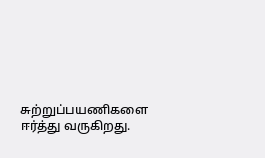சுற்றுப்பயணிகளை ஈர்த்து வருகிறது.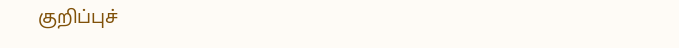குறிப்புச்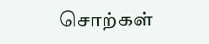சொற்கள்